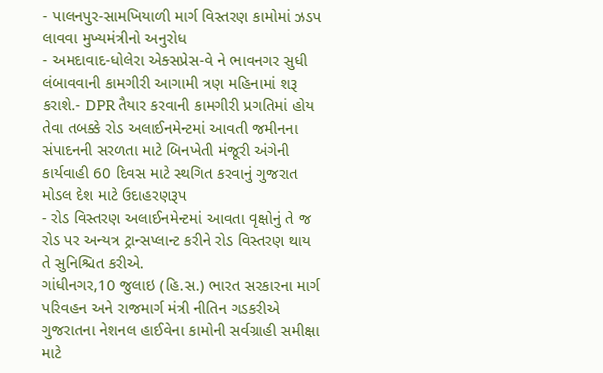- પાલનપુર-સામખિયાળી માર્ગ વિસ્તરણ કામોમાં ઝડપ લાવવા મુખ્યમંત્રીનો અનુરોધ
- અમદાવાદ-ધોલેરા એક્સપ્રેસ-વે ને ભાવનગર સુધી લંબાવવાની કામગીરી આગામી ત્રણ મહિનામાં શરૂ કરાશે.- DPR તૈયાર કરવાની કામગીરી પ્રગતિમાં હોય તેવા તબક્કે રોડ અલાઈનમેન્ટમાં આવતી જમીનના સંપાદનની સરળતા માટે બિનખેતી મંજૂરી અંગેની કાર્યવાહી 60 દિવસ માટે સ્થગિત કરવાનું ગુજરાત મોડલ દેશ માટે ઉદાહરણરૂપ
- રોડ વિસ્તરણ અલાઈનમેન્ટમાં આવતા વૃક્ષોનું તે જ રોડ પર અન્યત્ર ટ્રાન્સપ્લાન્ટ કરીને રોડ વિસ્તરણ થાય તે સુનિશ્ચિત કરીએ.
ગાંધીનગર,10 જુલાઇ (હિ.સ.) ભારત સરકારના માર્ગ પરિવહન અને રાજમાર્ગ મંત્રી નીતિન ગડકરીએ ગુજરાતના નેશનલ હાઈવેના કામોની સર્વગ્રાહી સમીક્ષા માટે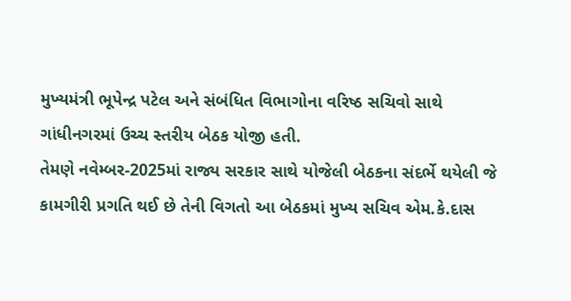મુખ્યમંત્રી ભૂપેન્દ્ર પટેલ અને સંબંધિત વિભાગોના વરિષ્ઠ સચિવો સાથે ગાંધીનગરમાં ઉચ્ચ સ્તરીય બેઠક યોજી હતી.
તેમણે નવેમ્બર-2025માં રાજ્ય સરકાર સાથે યોજેલી બેઠકના સંદર્ભે થયેલી જે કામગીરી પ્રગતિ થઈ છે તેની વિગતો આ બેઠકમાં મુખ્ય સચિવ એમ.કે.દાસ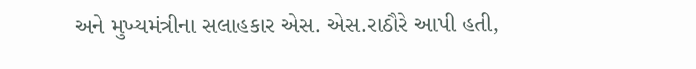અને મુખ્યમંત્રીના સલાહકાર એસ. એસ.રાઠૌરે આપી હતી,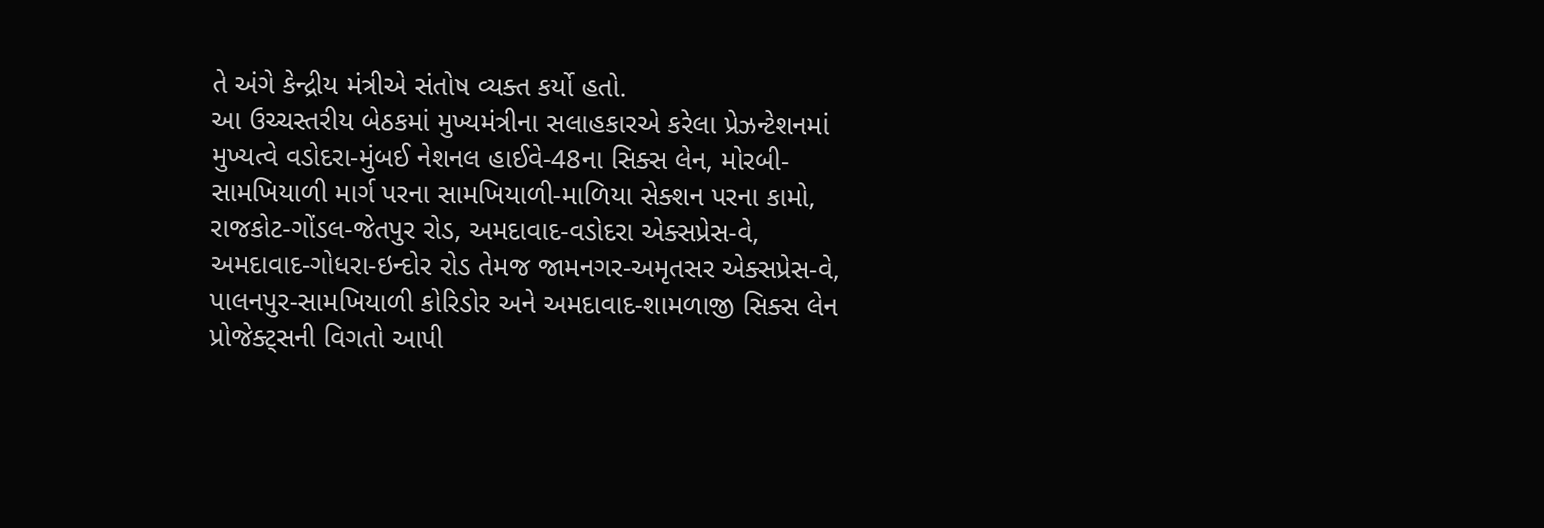તે અંગે કેન્દ્રીય મંત્રીએ સંતોષ વ્યક્ત કર્યો હતો.
આ ઉચ્ચસ્તરીય બેઠકમાં મુખ્યમંત્રીના સલાહકારએ કરેલા પ્રેઝન્ટેશનમાં મુખ્યત્વે વડોદરા-મુંબઈ નેશનલ હાઈવે-48ના સિક્સ લેન, મોરબી-સામખિયાળી માર્ગ પરના સામખિયાળી-માળિયા સેક્શન પરના કામો, રાજકોટ-ગોંડલ-જેતપુર રોડ, અમદાવાદ-વડોદરા એક્સપ્રેસ-વે, અમદાવાદ-ગોધરા-ઇન્દોર રોડ તેમજ જામનગર-અમૃતસર એક્સપ્રેસ-વે, પાલનપુર-સામખિયાળી કોરિડોર અને અમદાવાદ-શામળાજી સિક્સ લેન પ્રોજેક્ટ્સની વિગતો આપી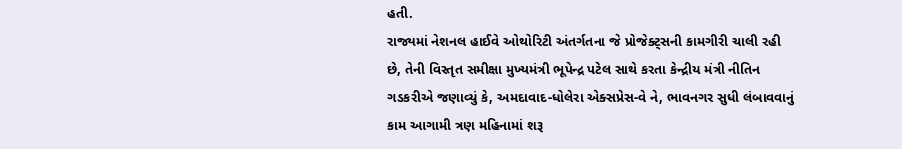હતી.
રાજ્યમાં નેશનલ હાઈવે ઓથોરિટી અંતર્ગતના જે પ્રોજેક્ટ્સની કામગીરી ચાલી રહી છે, તેની વિસ્તૃત સમીક્ષા મુખ્યમંત્રી ભૂપેન્દ્ર પટેલ સાથે કરતા કેન્દ્રીય મંત્રી નીતિન ગડકરીએ જણાવ્યું કે, અમદાવાદ-ધોલેરા એક્સપ્રેસ-વે ને, ભાવનગર સુધી લંબાવવાનું કામ આગામી ત્રણ મહિનામાં શરૂ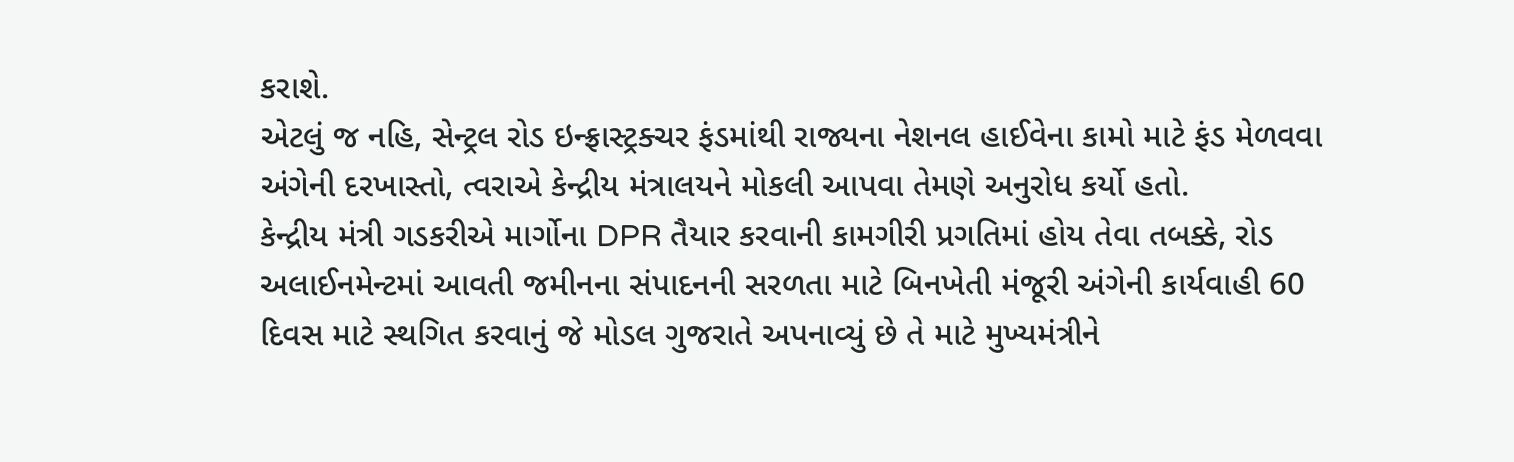કરાશે.
એટલું જ નહિ, સેન્ટ્રલ રોડ ઇન્ફ્રાસ્ટ્રક્ચર ફંડમાંથી રાજ્યના નેશનલ હાઈવેના કામો માટે ફંડ મેળવવા અંગેની દરખાસ્તો, ત્વરાએ કેન્દ્રીય મંત્રાલયને મોકલી આપવા તેમણે અનુરોધ કર્યો હતો.
કેન્દ્રીય મંત્રી ગડકરીએ માર્ગોના DPR તૈયાર કરવાની કામગીરી પ્રગતિમાં હોય તેવા તબક્કે, રોડ અલાઈનમેન્ટમાં આવતી જમીનના સંપાદનની સરળતા માટે બિનખેતી મંજૂરી અંગેની કાર્યવાહી 60 દિવસ માટે સ્થગિત કરવાનું જે મોડલ ગુજરાતે અપનાવ્યું છે તે માટે મુખ્યમંત્રીને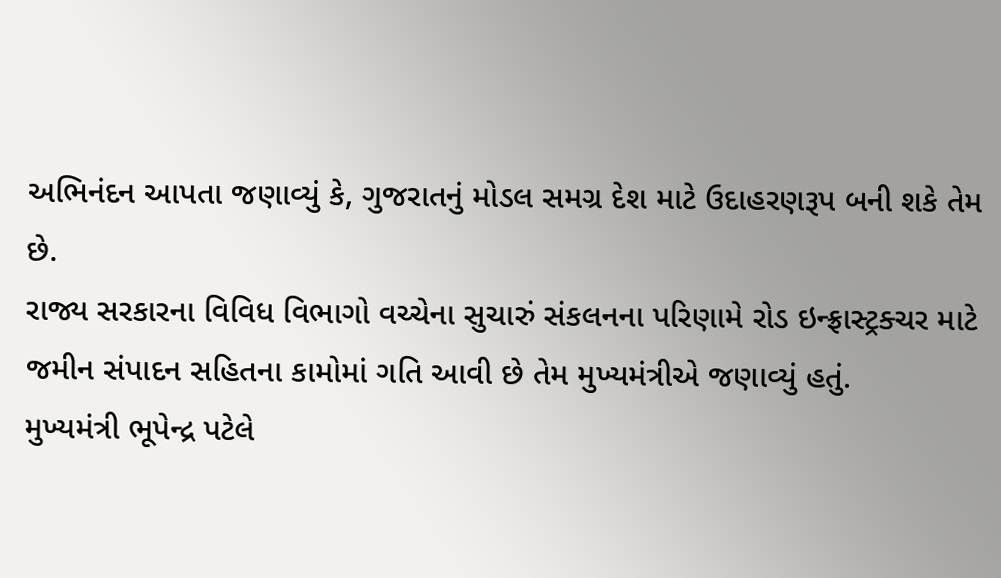અભિનંદન આપતા જણાવ્યું કે, ગુજરાતનું મોડલ સમગ્ર દેશ માટે ઉદાહરણરૂપ બની શકે તેમ છે.
રાજ્ય સરકારના વિવિધ વિભાગો વચ્ચેના સુચારું સંકલનના પરિણામે રોડ ઇન્ફ્રાસ્ટ્રક્ચર માટે જમીન સંપાદન સહિતના કામોમાં ગતિ આવી છે તેમ મુખ્યમંત્રીએ જણાવ્યું હતું.
મુખ્યમંત્રી ભૂપેન્દ્ર પટેલે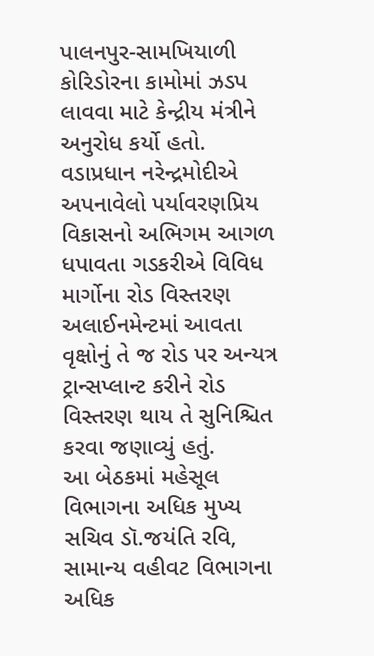પાલનપુર-સામખિયાળી કોરિડોરના કામોમાં ઝડપ લાવવા માટે કેન્દ્રીય મંત્રીને અનુરોધ કર્યો હતો.
વડાપ્રધાન નરેન્દ્રમોદીએ અપનાવેલો પર્યાવરણપ્રિય વિકાસનો અભિગમ આગળ ધપાવતા ગડકરીએ વિવિધ માર્ગોના રોડ વિસ્તરણ અલાઈનમેન્ટમાં આવતા વૃક્ષોનું તે જ રોડ પર અન્યત્ર ટ્રાન્સપ્લાન્ટ કરીને રોડ વિસ્તરણ થાય તે સુનિશ્ચિત કરવા જણાવ્યું હતું.
આ બેઠકમાં મહેસૂલ વિભાગના અધિક મુખ્ય સચિવ ડૉ.જયંતિ રવિ, સામાન્ય વહીવટ વિભાગના અધિક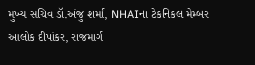મુખ્ય સચિવ ડૉ.અંજુ શર્મા, NHAIના ટેકનિકલ મેમ્બર આલોક દીપાંકર, રાજમાર્ગ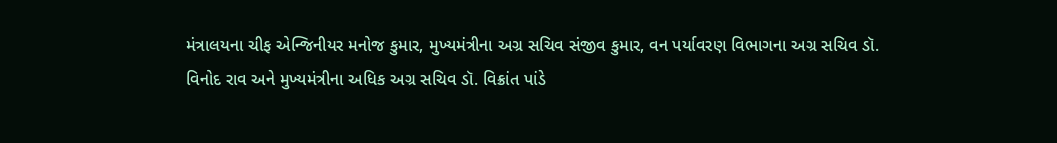મંત્રાલયના ચીફ એન્જિનીયર મનોજ કુમાર, મુખ્યમંત્રીના અગ્ર સચિવ સંજીવ કુમાર, વન પર્યાવરણ વિભાગના અગ્ર સચિવ ડૉ. વિનોદ રાવ અને મુખ્યમંત્રીના અધિક અગ્ર સચિવ ડૉ. વિક્રાંત પાંડે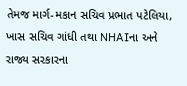તેમજ માર્ગ-મકાન સચિવ પ્રભાત પટેલિયા, ખાસ સચિવ ગાંધી તથા NHAIના અને રાજ્ય સરકારના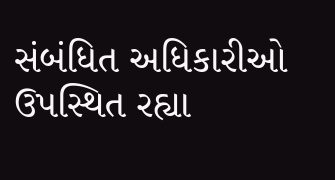સંબંધિત અધિકારીઓ ઉપસ્થિત રહ્યા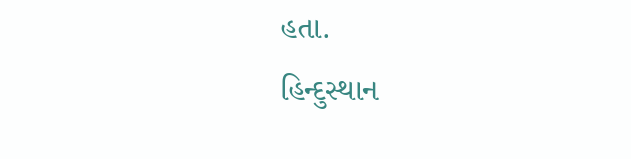હતા.
હિન્દુસ્થાન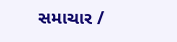સમાચાર /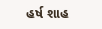હર્ષ શાહ